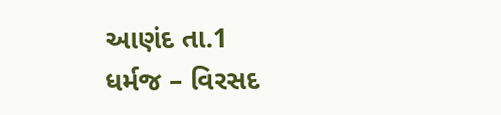આણંદ તા.1
ધર્મજ – વિરસદ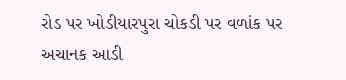રોડ પર ખોડીયારપુરા ચોકડી પર વળાંક પર અચાનક આડી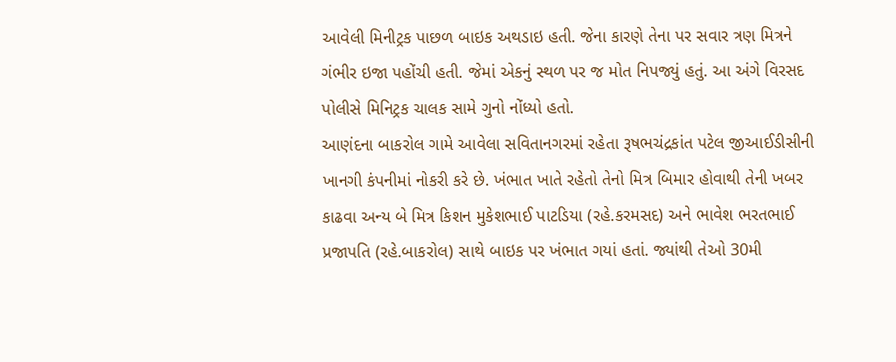આવેલી મિનીટ્રક પાછળ બાઇક અથડાઇ હતી. જેના કારણે તેના પર સવાર ત્રણ મિત્રને ગંભીર ઇજા પહોંચી હતી. જેમાં એકનું સ્થળ પર જ મોત નિપજ્યું હતું. આ અંગે વિરસદ પોલીસે મિનિટ્રક ચાલક સામે ગુનો નોંધ્યો હતો.
આણંદના બાકરોલ ગામે આવેલા સવિતાનગરમાં રહેતા રૂષભચંદ્રકાંત પટેલ જીઆઈડીસીની ખાનગી કંપનીમાં નોકરી કરે છે. ખંભાત ખાતે રહેતો તેનો મિત્ર બિમાર હોવાથી તેની ખબર કાઢવા અન્ય બે મિત્ર કિશન મુકેશભાઈ પાટડિયા (રહે.કરમસદ) અને ભાવેશ ભરતભાઈ પ્રજાપતિ (રહે.બાકરોલ) સાથે બાઇક પર ખંભાત ગયાં હતાં. જ્યાંથી તેઓ 30મી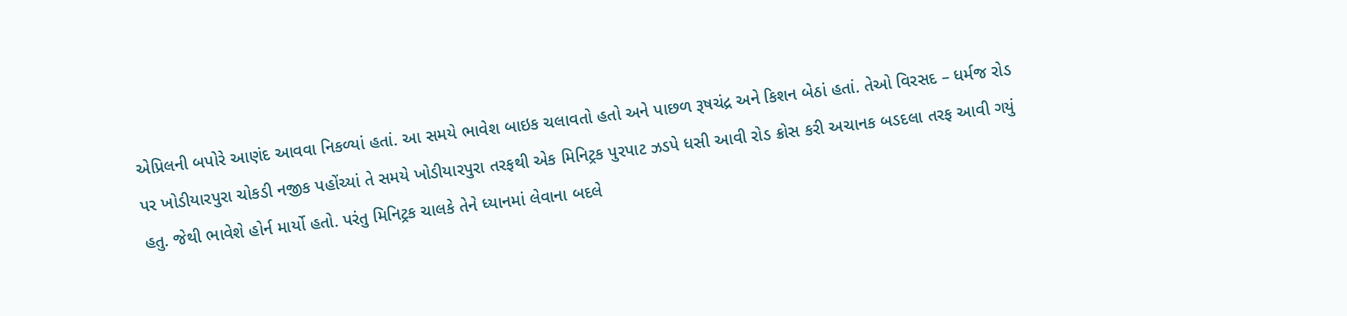એપ્રિલની બપોરે આણંદ આવવા નિકળ્યાં હતાં. આ સમયે ભાવેશ બાઇક ચલાવતો હતો અને પાછળ રૂષચંદ્ર અને કિશન બેઠાં હતાં. તેઓ વિરસદ – ધર્મજ રોડ પર ખોડીયારપુરા ચોકડી નજીક પહોંચ્યાં તે સમયે ખોડીયારપુરા તરફથી એક મિનિટ્રક પુરપાટ ઝડપે ધસી આવી રોડ ક્રોસ કરી અચાનક બડદલા તરફ આવી ગયું હતુ. જેથી ભાવેશે હોર્ન માર્યો હતો. પરંતુ મિનિટ્રક ચાલકે તેને ધ્યાનમાં લેવાના બદલે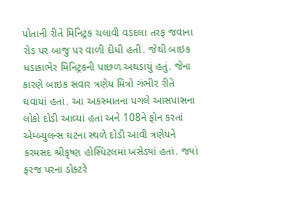પોતાની રીતે મિનિટ્રક ચલાવી વડદલા તરફ જવાના રોડ પર બાજુ પર વાળી દીધી હતી. જેથી બાઇક ધડાકાભેર મિનિટ્રકની પાછળ અથડાયું હતું. જેના કારણે બાઇક સવાર ત્રણેય મિત્રો ગંભીર રીતે ઘવાયાં હતાં. આ અકસ્માતના પગલે આસપાસના લોકો દોડી આવ્યાં હતાં અને 108ને ફોન કરતાં એમ્બ્યુલન્સ ઘટના સ્થળે દોડી આવી ત્રણેયને કરમસદ શ્રીકૃષ્ણ હોસ્પિટલમાં ખસેડ્યાં હતાં. જ્યાં ફરજ પરના ડોક્ટરે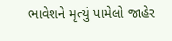ભાવેશને મૃત્યું પામેલો જાહેર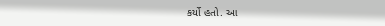કર્યો હતો. આ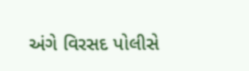અંગે વિરસદ પોલીસે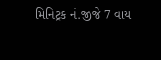મિનિટ્રક નં.જીજે 7 વાય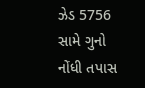ઝેડ 5756 સામે ગુનો નોંધી તપાસ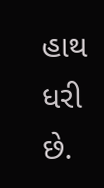હાથ ધરી છે.